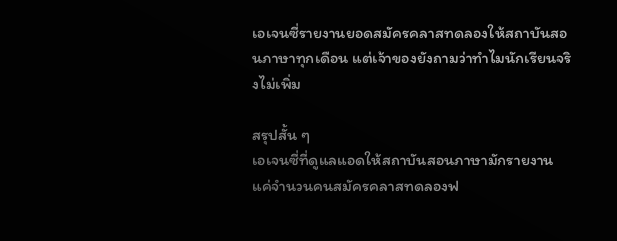เอเจนซี่รายงานยอดสมัครคลาสทดลองให้สถาบันสอนภาษาทุกเดือน แต่เจ้าของยังถามว่าทำไมนักเรียนจริงไม่เพิ่ม

สรุปสั้น ๆ
เอเจนซี่ที่ดูแลแอดให้สถาบันสอนภาษามักรายงานแค่จำนวนคนสมัครคลาสทดลองฟ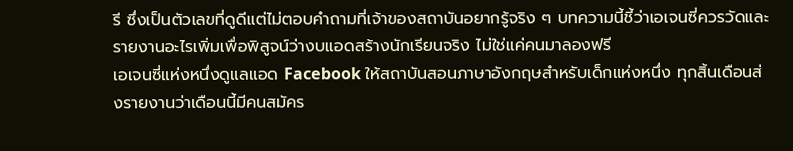รี ซึ่งเป็นตัวเลขที่ดูดีแต่ไม่ตอบคำถามที่เจ้าของสถาบันอยากรู้จริง ๆ บทความนี้ชี้ว่าเอเจนซี่ควรวัดและรายงานอะไรเพิ่มเพื่อพิสูจน์ว่างบแอดสร้างนักเรียนจริง ไม่ใช่แค่คนมาลองฟรี
เอเจนซี่แห่งหนึ่งดูแลแอด Facebook ให้สถาบันสอนภาษาอังกฤษสำหรับเด็กแห่งหนึ่ง ทุกสิ้นเดือนส่งรายงานว่าเดือนนี้มีคนสมัคร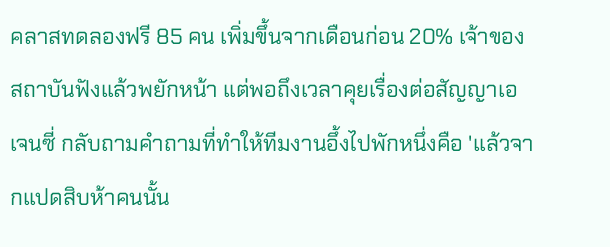คลาสทดลองฟรี 85 คน เพิ่มขึ้นจากเดือนก่อน 20% เจ้าของสถาบันฟังแล้วพยักหน้า แต่พอถึงเวลาคุยเรื่องต่อสัญญาเอเจนซี่ กลับถามคำถามที่ทำให้ทีมงานอึ้งไปพักหนึ่งคือ 'แล้วจากแปดสิบห้าคนนั้น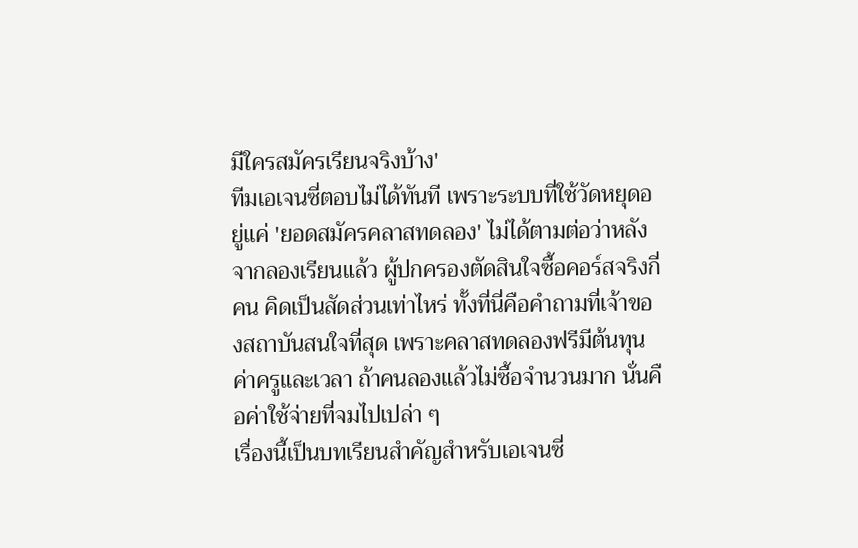มีใครสมัครเรียนจริงบ้าง'
ทีมเอเจนซี่ตอบไม่ได้ทันที เพราะระบบที่ใช้วัดหยุดอยู่แค่ 'ยอดสมัครคลาสทดลอง' ไม่ได้ตามต่อว่าหลังจากลองเรียนแล้ว ผู้ปกครองตัดสินใจซื้อคอร์สจริงกี่คน คิดเป็นสัดส่วนเท่าไหร่ ทั้งที่นี่คือคำถามที่เจ้าของสถาบันสนใจที่สุด เพราะคลาสทดลองฟรีมีต้นทุนค่าครูและเวลา ถ้าคนลองแล้วไม่ซื้อจำนวนมาก นั่นคือค่าใช้จ่ายที่จมไปเปล่า ๆ
เรื่องนี้เป็นบทเรียนสำคัญสำหรับเอเจนซี่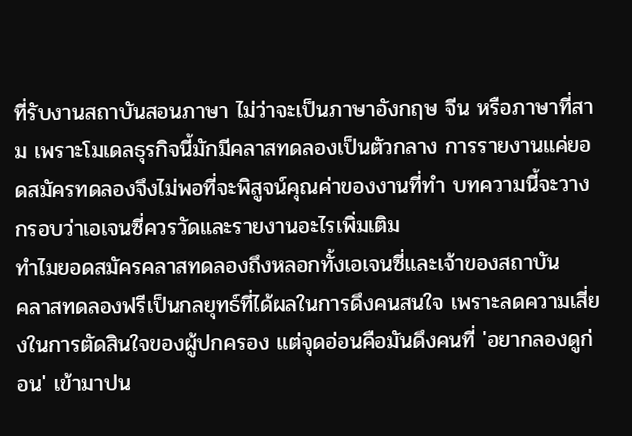ที่รับงานสถาบันสอนภาษา ไม่ว่าจะเป็นภาษาอังกฤษ จีน หรือภาษาที่สาม เพราะโมเดลธุรกิจนี้มักมีคลาสทดลองเป็นตัวกลาง การรายงานแค่ยอดสมัครทดลองจึงไม่พอที่จะพิสูจน์คุณค่าของงานที่ทำ บทความนี้จะวางกรอบว่าเอเจนซี่ควรวัดและรายงานอะไรเพิ่มเติม
ทำไมยอดสมัครคลาสทดลองถึงหลอกทั้งเอเจนซี่และเจ้าของสถาบัน
คลาสทดลองฟรีเป็นกลยุทธ์ที่ได้ผลในการดึงคนสนใจ เพราะลดความเสี่ยงในการตัดสินใจของผู้ปกครอง แต่จุดอ่อนคือมันดึงคนที่ 'อยากลองดูก่อน' เข้ามาปน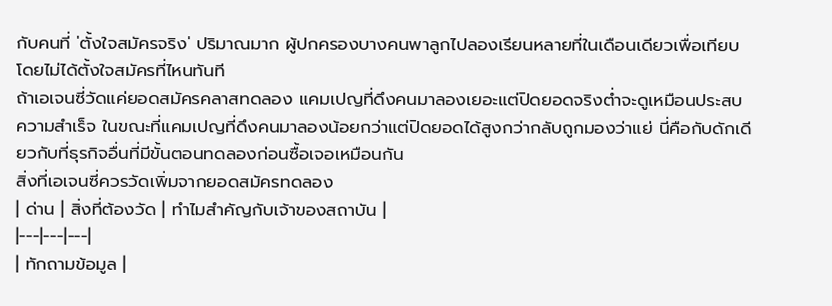กับคนที่ 'ตั้งใจสมัครจริง' ปริมาณมาก ผู้ปกครองบางคนพาลูกไปลองเรียนหลายที่ในเดือนเดียวเพื่อเทียบ โดยไม่ได้ตั้งใจสมัครที่ไหนทันที
ถ้าเอเจนซี่วัดแค่ยอดสมัครคลาสทดลอง แคมเปญที่ดึงคนมาลองเยอะแต่ปิดยอดจริงต่ำจะดูเหมือนประสบความสำเร็จ ในขณะที่แคมเปญที่ดึงคนมาลองน้อยกว่าแต่ปิดยอดได้สูงกว่ากลับถูกมองว่าแย่ นี่คือกับดักเดียวกับที่ธุรกิจอื่นที่มีขั้นตอนทดลองก่อนซื้อเจอเหมือนกัน
สิ่งที่เอเจนซี่ควรวัดเพิ่มจากยอดสมัครทดลอง
| ด่าน | สิ่งที่ต้องวัด | ทำไมสำคัญกับเจ้าของสถาบัน |
|---|---|---|
| ทักถามข้อมูล |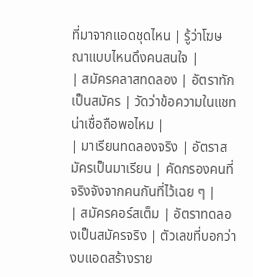ที่มาจากแอดชุดไหน | รู้ว่าโฆษณาแบบไหนดึงคนสนใจ |
| สมัครคลาสทดลอง | อัตราทักเป็นสมัคร | วัดว่าข้อความในแชทน่าเชื่อถือพอไหม |
| มาเรียนทดลองจริง | อัตราสมัครเป็นมาเรียน | คัดกรองคนที่จริงจังจากคนกันที่ไว้เฉย ๆ |
| สมัครคอร์สเต็ม | อัตราทดลองเป็นสมัครจริง | ตัวเลขที่บอกว่างบแอดสร้างราย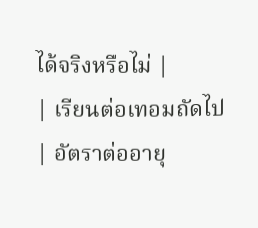ได้จริงหรือไม่ |
| เรียนต่อเทอมถัดไป | อัตราต่ออายุ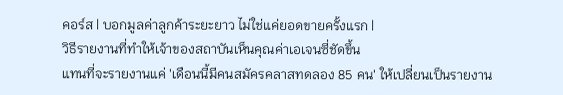คอร์ส | บอกมูลค่าลูกค้าระยะยาว ไม่ใช่แค่ยอดขายครั้งแรก |
วิธีรายงานที่ทำให้เจ้าของสถาบันเห็นคุณค่าเอเจนซี่ชัดขึ้น
แทนที่จะรายงานแค่ 'เดือนนี้มีคนสมัครคลาสทดลอง 85 คน' ให้เปลี่ยนเป็นรายงาน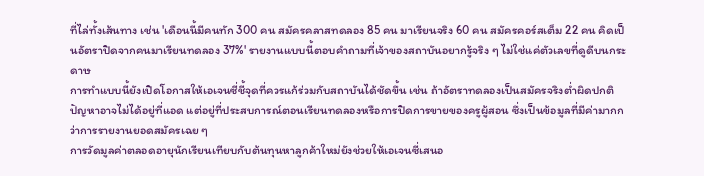ที่ไล่ทั้งเส้นทาง เช่น 'เดือนนี้มีคนทัก 300 คน สมัครคลาสทดลอง 85 คน มาเรียนจริง 60 คน สมัครคอร์สเต็ม 22 คน คิดเป็นอัตราปิดจากคนมาเรียนทดลอง 37%' รายงานแบบนี้ตอบคำถามที่เจ้าของสถาบันอยากรู้จริง ๆ ไม่ใช่แค่ตัวเลขที่ดูดีบนกระดาษ
การทำแบบนี้ยังเปิดโอกาสให้เอเจนซี่ชี้จุดที่ควรแก้ร่วมกับสถาบันได้ชัดขึ้น เช่น ถ้าอัตราทดลองเป็นสมัครจริงต่ำผิดปกติ ปัญหาอาจไม่ได้อยู่ที่แอด แต่อยู่ที่ประสบการณ์ตอนเรียนทดลองหรือการปิดการขายของครูผู้สอน ซึ่งเป็นข้อมูลที่มีค่ามากกว่าการรายงานยอดสมัครเฉย ๆ
การวัดมูลค่าตลอดอายุนักเรียนเทียบกับต้นทุนหาลูกค้าใหม่ยังช่วยให้เอเจนซี่เสนอ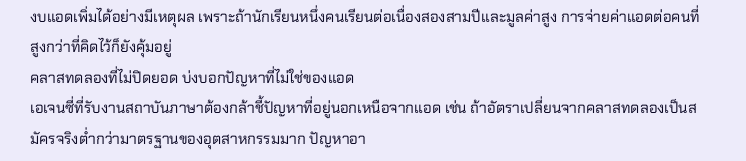งบแอดเพิ่มได้อย่างมีเหตุผล เพราะถ้านักเรียนหนึ่งคนเรียนต่อเนื่องสองสามปีและมูลค่าสูง การจ่ายค่าแอดต่อคนที่สูงกว่าที่คิดไว้ก็ยังคุ้มอยู่
คลาสทดลองที่ไม่ปิดยอด บ่งบอกปัญหาที่ไม่ใช่ของแอด
เอเจนซี่ที่รับงานสถาบันภาษาต้องกล้าชี้ปัญหาที่อยู่นอกเหนือจากแอด เช่น ถ้าอัตราเปลี่ยนจากคลาสทดลองเป็นสมัครจริงต่ำกว่ามาตรฐานของอุตสาหกรรมมาก ปัญหาอา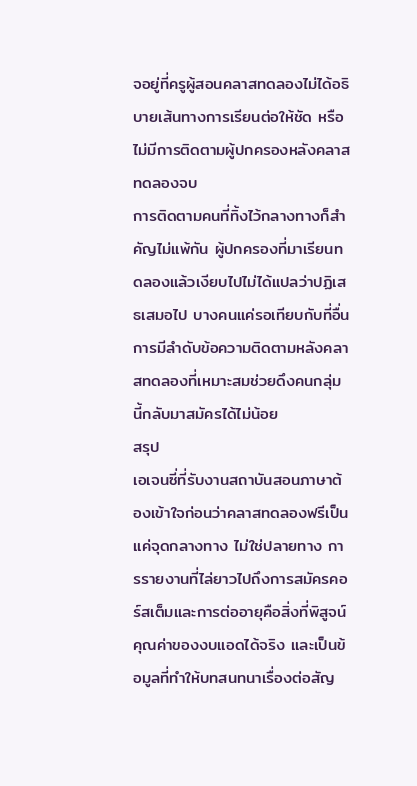จอยู่ที่ครูผู้สอนคลาสทดลองไม่ได้อธิบายเส้นทางการเรียนต่อให้ชัด หรือไม่มีการติดตามผู้ปกครองหลังคลาสทดลองจบ
การติดตามคนที่ทิ้งไว้กลางทางก็สำคัญไม่แพ้กัน ผู้ปกครองที่มาเรียนทดลองแล้วเงียบไปไม่ได้แปลว่าปฏิเสธเสมอไป บางคนแค่รอเทียบกับที่อื่น การมีลำดับข้อความติดตามหลังคลาสทดลองที่เหมาะสมช่วยดึงคนกลุ่มนี้กลับมาสมัครได้ไม่น้อย
สรุป
เอเจนซี่ที่รับงานสถาบันสอนภาษาต้องเข้าใจก่อนว่าคลาสทดลองฟรีเป็นแค่จุดกลางทาง ไม่ใช่ปลายทาง การรายงานที่ไล่ยาวไปถึงการสมัครคอร์สเต็มและการต่ออายุคือสิ่งที่พิสูจน์คุณค่าของงบแอดได้จริง และเป็นข้อมูลที่ทำให้บทสนทนาเรื่องต่อสัญ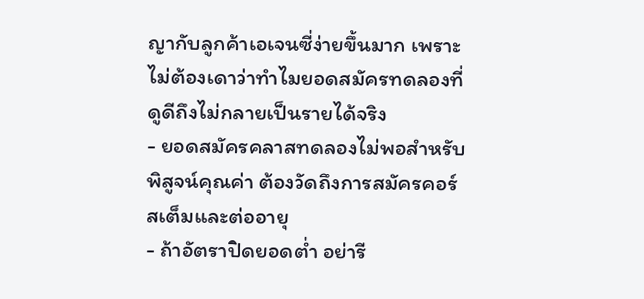ญากับลูกค้าเอเจนซี่ง่ายขึ้นมาก เพราะไม่ต้องเดาว่าทำไมยอดสมัครทดลองที่ดูดีถึงไม่กลายเป็นรายได้จริง
- ยอดสมัครคลาสทดลองไม่พอสำหรับพิสูจน์คุณค่า ต้องวัดถึงการสมัครคอร์สเต็มและต่ออายุ
- ถ้าอัตราปิดยอดต่ำ อย่ารี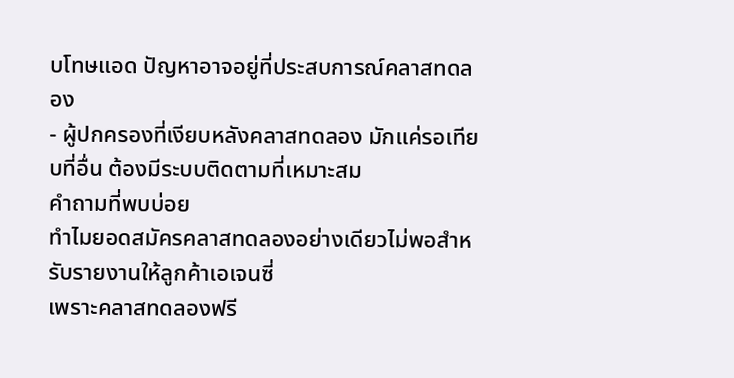บโทษแอด ปัญหาอาจอยู่ที่ประสบการณ์คลาสทดลอง
- ผู้ปกครองที่เงียบหลังคลาสทดลอง มักแค่รอเทียบที่อื่น ต้องมีระบบติดตามที่เหมาะสม
คำถามที่พบบ่อย
ทำไมยอดสมัครคลาสทดลองอย่างเดียวไม่พอสำหรับรายงานให้ลูกค้าเอเจนซี่
เพราะคลาสทดลองฟรี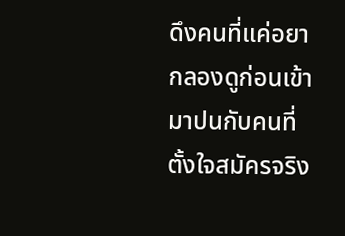ดึงคนที่แค่อยากลองดูก่อนเข้ามาปนกับคนที่ตั้งใจสมัครจริง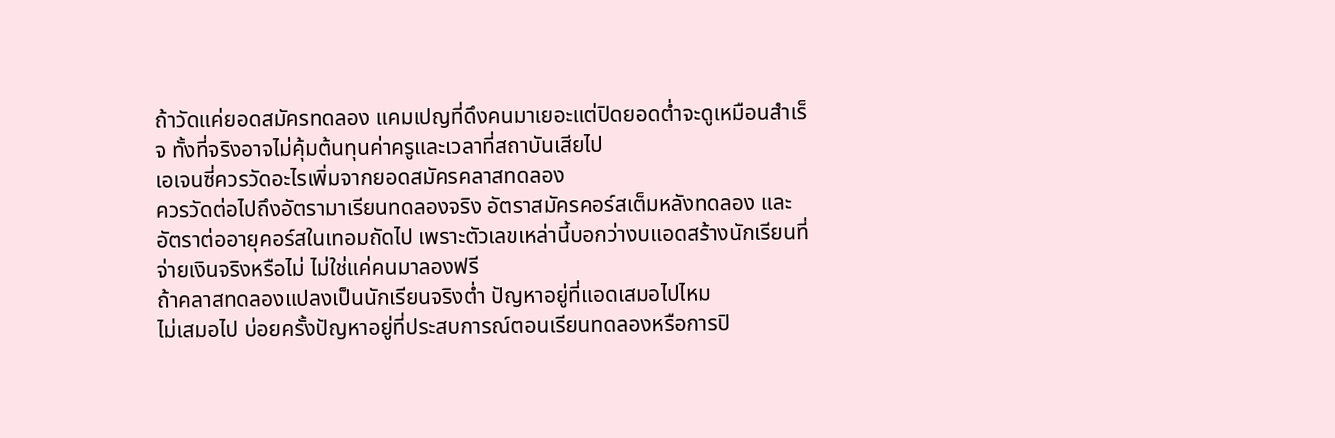ถ้าวัดแค่ยอดสมัครทดลอง แคมเปญที่ดึงคนมาเยอะแต่ปิดยอดต่ำจะดูเหมือนสำเร็จ ทั้งที่จริงอาจไม่คุ้มต้นทุนค่าครูและเวลาที่สถาบันเสียไป
เอเจนซี่ควรวัดอะไรเพิ่มจากยอดสมัครคลาสทดลอง
ควรวัดต่อไปถึงอัตรามาเรียนทดลองจริง อัตราสมัครคอร์สเต็มหลังทดลอง และอัตราต่ออายุคอร์สในเทอมถัดไป เพราะตัวเลขเหล่านี้บอกว่างบแอดสร้างนักเรียนที่จ่ายเงินจริงหรือไม่ ไม่ใช่แค่คนมาลองฟรี
ถ้าคลาสทดลองแปลงเป็นนักเรียนจริงต่ำ ปัญหาอยู่ที่แอดเสมอไปไหม
ไม่เสมอไป บ่อยครั้งปัญหาอยู่ที่ประสบการณ์ตอนเรียนทดลองหรือการปิ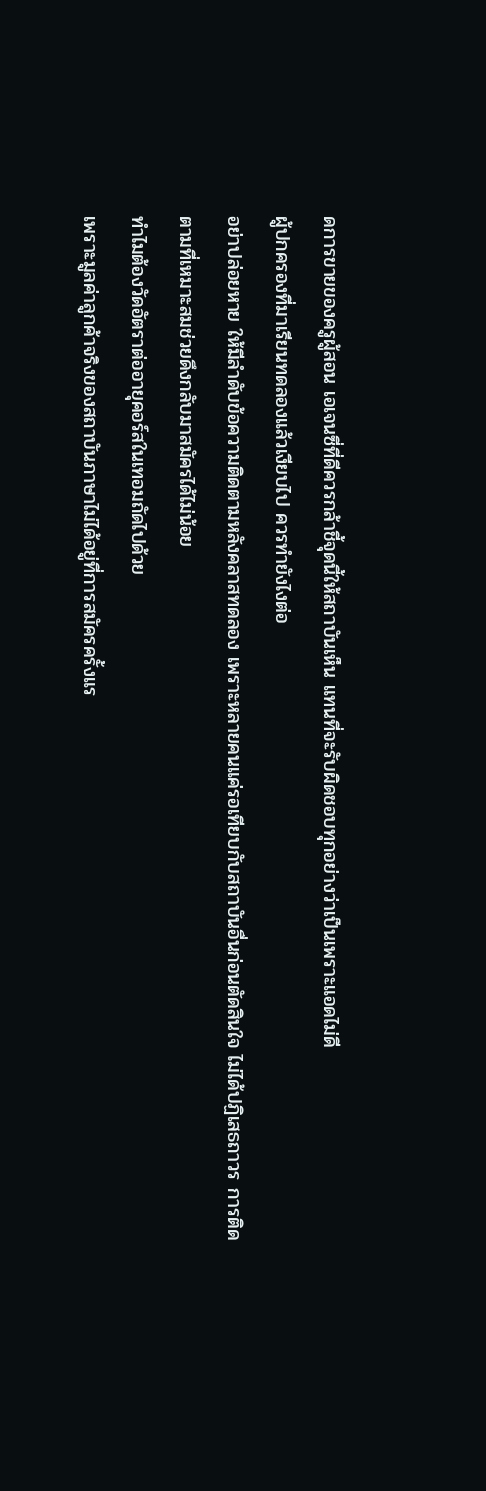ดการขายของครูผู้สอน เอเจนซี่ที่ดีควรกล้าชี้จุดนี้ให้สถาบันเห็น แทนที่จะรับผิดชอบทุกอย่างว่าเป็นเพราะแอดไม่ดี
ผู้ปกครองที่มาเรียนทดลองแล้วเงียบไป ควรทำยังไงต่อ
อย่าปล่อยหาย ให้มีลำดับข้อความติดตามหลังคลาสทดลอง เพราะหลายคนแค่รอเทียบกับสถาบันอื่นก่อนตัดสินใจ ไม่ได้ปฏิเสธถาวร การติดตามที่เหมาะสมช่วยดึงกลับมาสมัครได้ไม่น้อย
ทำไมต้องวัดอัตราต่ออายุคอร์สในเทอมถัดไปด้วย
เพราะมูลค่าลูกค้าจริงของสถาบันภาษาไม่ได้อยู่ที่การสมัครครั้งแร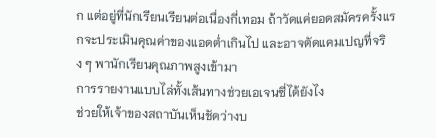ก แต่อยู่ที่นักเรียนเรียนต่อเนื่องกี่เทอม ถ้าวัดแค่ยอดสมัครครั้งแรกจะประเมินคุณค่าของแอดต่ำเกินไป และอาจตัดแคมเปญที่จริง ๆ พานักเรียนคุณภาพสูงเข้ามา
การรายงานแบบไล่ทั้งเส้นทางช่วยเอเจนซี่ได้ยังไง
ช่วยให้เจ้าของสถาบันเห็นชัดว่างบ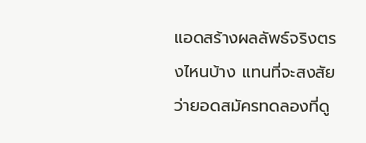แอดสร้างผลลัพธ์จริงตรงไหนบ้าง แทนที่จะสงสัยว่ายอดสมัครทดลองที่ดู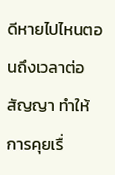ดีหายไปไหนตอนถึงเวลาต่อสัญญา ทำให้การคุยเรื่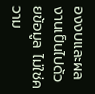องงบและผลงานเป็นไปด้วยข้อมูล ไม่ใช่ความ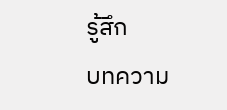รู้สึก
บทความ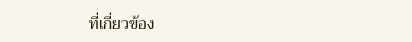ที่เกี่ยวข้อง